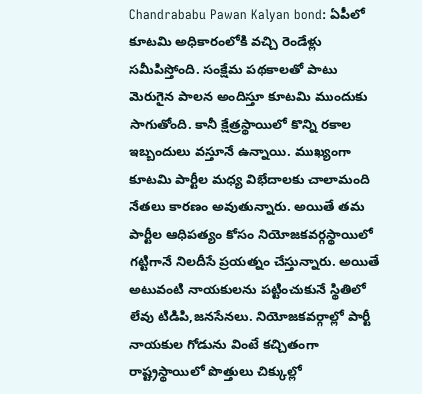Chandrababu Pawan Kalyan bond: ఏపీలో కూటమి అధికారంలోకి వచ్చి రెండేళ్లు సమీపిస్తోంది. సంక్షేమ పథకాలతో పాటు మెరుగైన పాలన అందిస్తూ కూటమి ముందుకు సాగుతోంది. కానీ క్షేత్రస్థాయిలో కొన్ని రకాల ఇబ్బందులు వస్తూనే ఉన్నాయి. ముఖ్యంగా కూటమి పార్టీల మధ్య విభేదాలకు చాలామంది నేతలు కారణం అవుతున్నారు. అయితే తమ పార్టీల ఆధిపత్యం కోసం నియోజకవర్గస్థాయిలో గట్టిగానే నిలదీసే ప్రయత్నం చేస్తున్నారు. అయితే అటువంటి నాయకులను పట్టించుకునే స్థితిలో లేవు టిడిపి,జనసేనలు. నియోజకవర్గాల్లో పార్టీ నాయకుల గోడును వింటే కచ్చితంగా రాష్ట్రస్థాయిలో పొత్తులు చిక్కుల్లో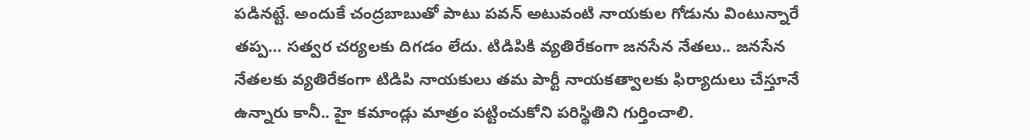పడినట్టే. అందుకే చంద్రబాబుతో పాటు పవన్ అటువంటి నాయకుల గోడును వింటున్నారే తప్ప… సత్వర చర్యలకు దిగడం లేదు. టిడిపికి వ్యతిరేకంగా జనసేన నేతలు.. జనసేన నేతలకు వ్యతిరేకంగా టిడిపి నాయకులు తమ పార్టీ నాయకత్వాలకు ఫిర్యాదులు చేస్తూనే ఉన్నారు కానీ.. హై కమాండ్లు మాత్రం పట్టించుకోని పరిస్థితిని గుర్తించాలి.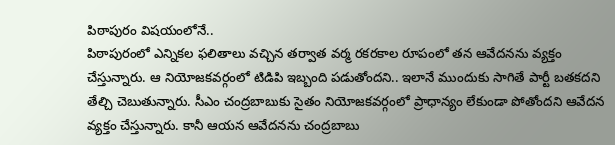పిఠాపురం విషయంలోనే..
పిఠాపురంలో ఎన్నికల ఫలితాలు వచ్చిన తర్వాత వర్మ రకరకాల రూపంలో తన ఆవేదనను వ్యక్తం చేస్తున్నారు. ఆ నియోజకవర్గంలో టిడిపి ఇబ్బంది పడుతోందని.. ఇలానే ముందుకు సాగితే పార్టీ బతకదని తేల్చి చెబుతున్నారు. సీఎం చంద్రబాబుకు సైతం నియోజకవర్గంలో ప్రాధాన్యం లేకుండా పోతోందని ఆవేదన వ్యక్తం చేస్తున్నారు. కానీ ఆయన ఆవేదనను చంద్రబాబు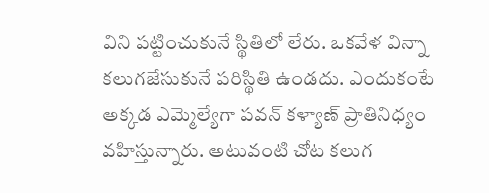విని పట్టించుకునే స్థితిలో లేరు. ఒకవేళ విన్నా కలుగజేసుకునే పరిస్థితి ఉండదు. ఎందుకంటే అక్కడ ఎమ్మెల్యేగా పవన్ కళ్యాణ్ ప్రాతినిధ్యం వహిస్తున్నారు. అటువంటి చోట కలుగ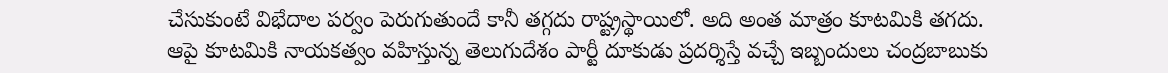చేసుకుంటే విభేదాల పర్వం పెరుగుతుందే కానీ తగ్గదు రాష్ట్రస్థాయిలో. అది అంత మాత్రం కూటమికి తగదు. ఆపై కూటమికి నాయకత్వం వహిస్తున్న తెలుగుదేశం పార్టీ దూకుడు ప్రదర్శిస్తే వచ్చే ఇబ్బందులు చంద్రబాబుకు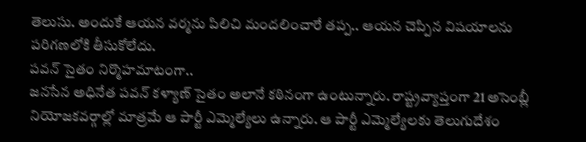తెలుసు. అందుకే ఆయన వర్మను పిలిచి మందలించారే తప్ప.. ఆయన చెప్పిన విషయాలను పరిగణలోకి తీసుకోలేదు.
పవన్ సైతం నిర్మొహమాటంగా..
జనసేన అధినేత పవన్ కళ్యాణ్ సైతం అలానే కఠినంగా ఉంటున్నారు. రాష్ట్రవ్యాప్తంగా 21 అసెంబ్లీ నియోజకవర్గాల్లో మాత్రమే ఆ పార్టీ ఎమ్మెల్యేలు ఉన్నారు. ఆ పార్టీ ఎమ్మెల్యేలకు తెలుగుదేశం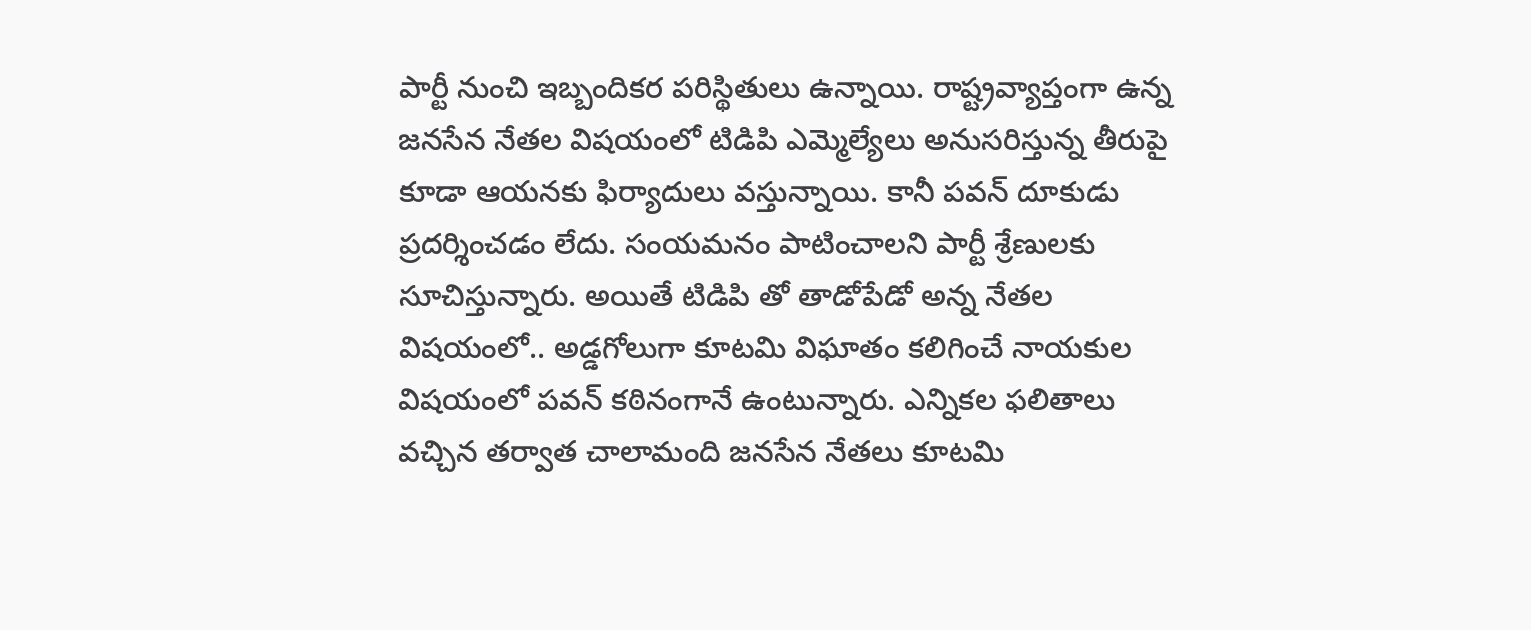పార్టీ నుంచి ఇబ్బందికర పరిస్థితులు ఉన్నాయి. రాష్ట్రవ్యాప్తంగా ఉన్న జనసేన నేతల విషయంలో టిడిపి ఎమ్మెల్యేలు అనుసరిస్తున్న తీరుపై కూడా ఆయనకు ఫిర్యాదులు వస్తున్నాయి. కానీ పవన్ దూకుడు ప్రదర్శించడం లేదు. సంయమనం పాటించాలని పార్టీ శ్రేణులకు సూచిస్తున్నారు. అయితే టిడిపి తో తాడోపేడో అన్న నేతల విషయంలో.. అడ్డగోలుగా కూటమి విఘాతం కలిగించే నాయకుల విషయంలో పవన్ కఠినంగానే ఉంటున్నారు. ఎన్నికల ఫలితాలు వచ్చిన తర్వాత చాలామంది జనసేన నేతలు కూటమి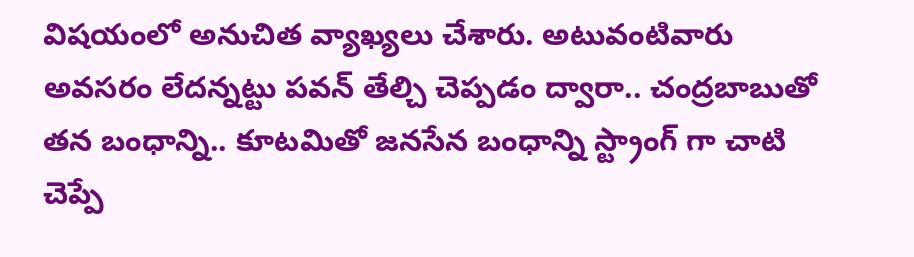విషయంలో అనుచిత వ్యాఖ్యలు చేశారు. అటువంటివారు అవసరం లేదన్నట్టు పవన్ తేల్చి చెప్పడం ద్వారా.. చంద్రబాబుతో తన బంధాన్ని.. కూటమితో జనసేన బంధాన్ని స్ట్రాంగ్ గా చాటి చెప్పే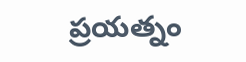ప్రయత్నం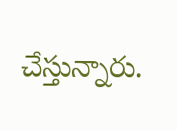చేస్తున్నారు.